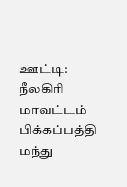ஊட்டி: நீலகிரி மாவட்டம் பிக்கப்பத்தி மந்து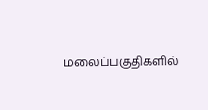மலைப்பகுதிகளில்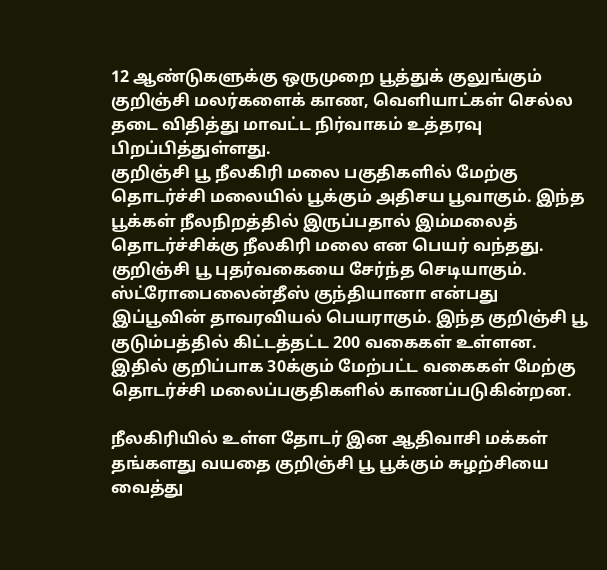12 ஆண்டுகளுக்கு ஒருமுறை பூத்துக் குலுங்கும் குறிஞ்சி மலர்களைக் காண, வெளியாட்கள் செல்ல தடை விதித்து மாவட்ட நிர்வாகம் உத்தரவு பிறப்பித்துள்ளது.
குறிஞ்சி பூ நீலகிரி மலை பகுதிகளில் மேற்கு தொடர்ச்சி மலையில் பூக்கும் அதிசய பூவாகும். இந்த பூக்கள் நீலநிறத்தில் இருப்பதால் இம்மலைத் தொடர்ச்சிக்கு நீலகிரி மலை என பெயர் வந்தது. குறிஞ்சி பூ புதர்வகையை சேர்ந்த செடியாகும். ஸ்ட்ரோபைலைன்தீஸ் குந்தியானா என்பது இப்பூவின் தாவரவியல் பெயராகும். இந்த குறிஞ்சி பூ குடும்பத்தில் கிட்டத்தட்ட 200 வகைகள் உள்ளன. இதில் குறிப்பாக 30க்கும் மேற்பட்ட வகைகள் மேற்கு தொடர்ச்சி மலைப்பகுதிகளில் காணப்படுகின்றன.

நீலகிரியில் உள்ள தோடர் இன ஆதிவாசி மக்கள் தங்களது வயதை குறிஞ்சி பூ பூக்கும் சுழற்சியை வைத்து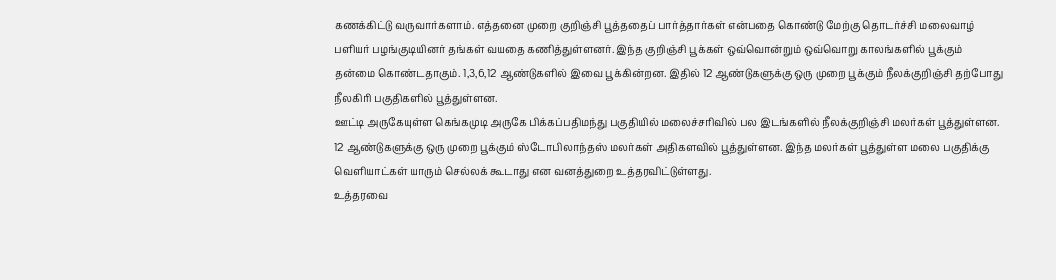கணக்கிட்டு வருவார்களாம். எத்தனை முறை குறிஞ்சி பூத்ததைப் பார்த்தார்கள் என்பதை கொண்டு மேற்கு தொடர்ச்சி மலைவாழ் பளியர் பழங்குடியினர் தங்கள் வயதை கணித்துள்ளனர். இந்த குறிஞ்சி பூக்கள் ஒவ்வொன்றும் ஒவ்வொறு காலங்களில் பூக்கும் தன்மை கொண்டதாகும். 1,3,6,12 ஆண்டுகளில் இவை பூக்கின்றன. இதில் 12 ஆண்டுகளுக்கு ஒரு முறை பூக்கும் நீலக்குறிஞ்சி தற்போது நீலகிரி பகுதிகளில் பூத்துள்ளன.
ஊட்டி அருகேயுள்ள கெங்கமுடி அருகே பிக்கப்பதிமந்து பகுதியில் மலைச்சரிவில் பல இடங்களில் நீலக்குறிஞ்சி மலர்கள் பூத்துள்ளன. 12 ஆண்டுகளுக்கு ஒரு முறை பூக்கும் ஸ்டோபிலாந்தஸ் மலர்கள் அதிகளவில் பூத்துள்ளன. இந்த மலர்கள் பூத்துள்ள மலை பகுதிக்கு வெளியாட்கள் யாரும் செல்லக் கூடாது என வனத்துறை உத்தரவிட்டுள்ளது.
உத்தரவை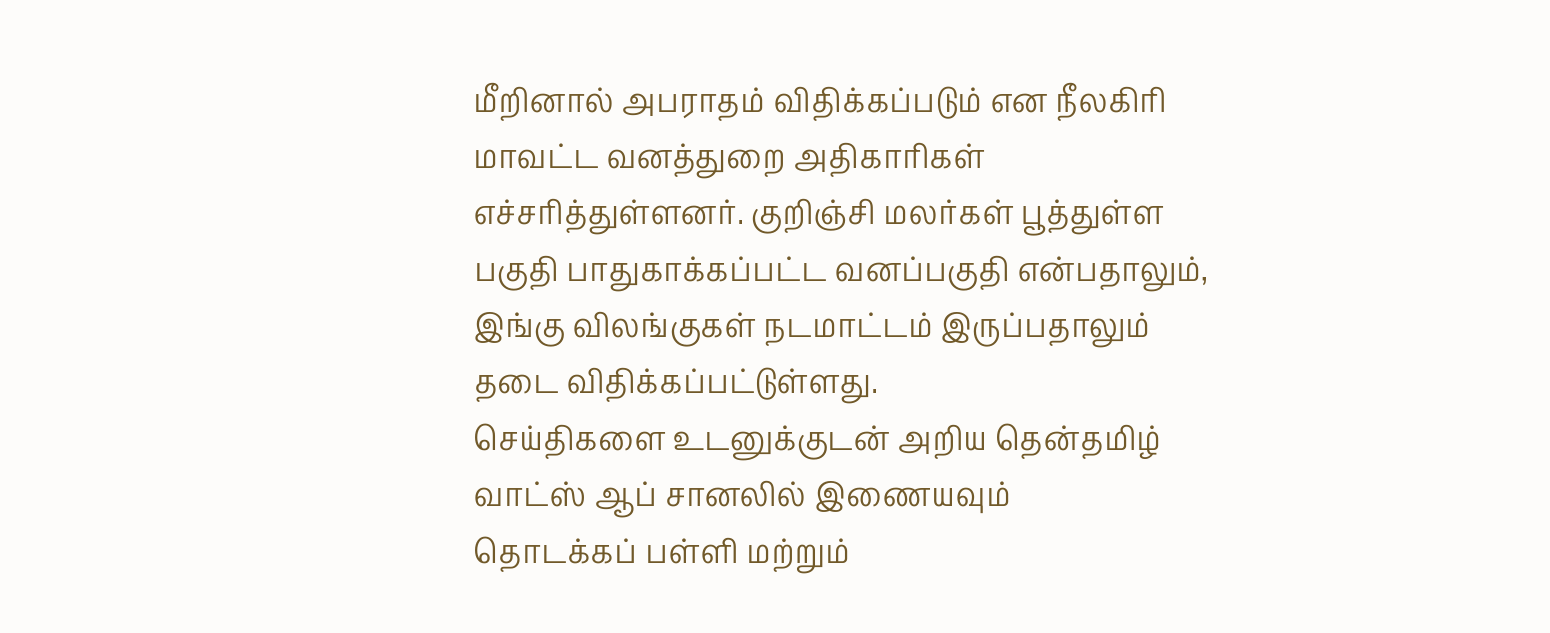மீறினால் அபராதம் விதிக்கப்படும் என நீலகிரி மாவட்ட வனத்துறை அதிகாரிகள் எச்சரித்துள்ளனர். குறிஞ்சி மலர்கள் பூத்துள்ள பகுதி பாதுகாக்கப்பட்ட வனப்பகுதி என்பதாலும், இங்கு விலங்குகள் நடமாட்டம் இருப்பதாலும் தடை விதிக்கப்பட்டுள்ளது.
செய்திகளை உடனுக்குடன் அறிய தென்தமிழ் வாட்ஸ் ஆப் சானலில் இணையவும்
தொடக்கப் பள்ளி மற்றும்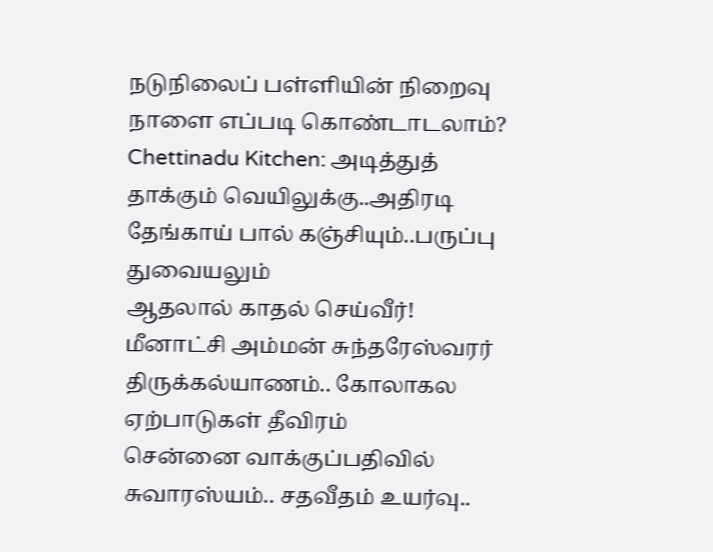நடுநிலைப் பள்ளியின் நிறைவு நாளை எப்படி கொண்டாடலாம்?
Chettinadu Kitchen: அடித்துத் தாக்கும் வெயிலுக்கு..அதிரடி தேங்காய் பால் கஞ்சியும்..பருப்பு துவையலும்
ஆதலால் காதல் செய்வீர்!
மீனாட்சி அம்மன் சுந்தரேஸ்வரர் திருக்கல்யாணம்.. கோலாகல ஏற்பாடுகள் தீவிரம்
சென்னை வாக்குப்பதிவில் சுவாரஸ்யம்.. சதவீதம் உயர்வு..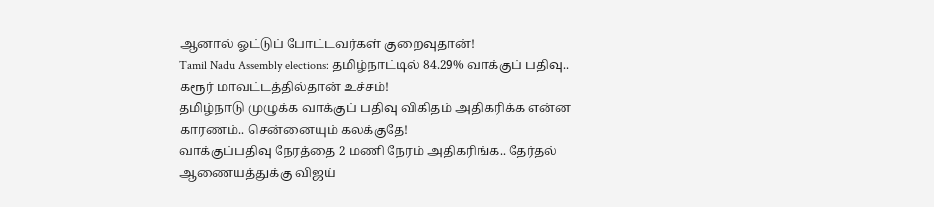ஆனால் ஓட்டுப் போட்டவர்கள் குறைவுதான்!
Tamil Nadu Assembly elections: தமிழ்நாட்டில் 84.29% வாக்குப் பதிவு.. கரூர் மாவட்டத்தில்தான் உச்சம்!
தமிழ்நாடு முழுக்க வாக்குப் பதிவு விகிதம் அதிகரிக்க என்ன காரணம்.. சென்னையும் கலக்குதே!
வாக்குப்பதிவு நேரத்தை 2 மணி நேரம் அதிகரிங்க.. தேர்தல் ஆணையத்துக்கு விஜய்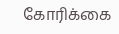கோரிக்கை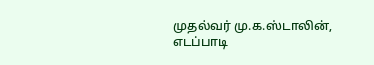முதல்வர் மு.க.ஸ்டாலின், எடப்பாடி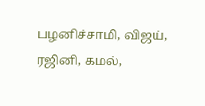பழனிச்சாமி, விஜய், ரஜினி, கமல்,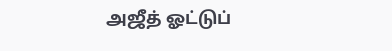அஜீத் ஓட்டுப்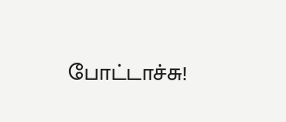போட்டாச்சு!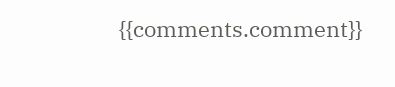{{comments.comment}}